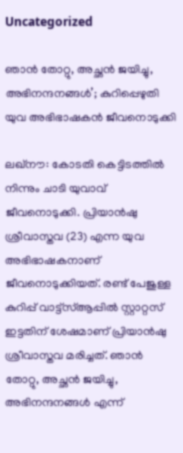Uncategorized

ഞാൻ തോറ്റു, അച്ഛൻ ജയിച്ചു, അഭിനന്ദനങ്ങൾ’; കുറിപ്പെഴുതി യുവ അഭിഭാഷകൻ ജീവനൊടുക്കി

ലഖ്‌നൗ: കോടതി കെട്ടിടത്തിൽ നിന്നും ചാടി യുവാവ് ജീവനൊടുക്കി. പ്രിയാൻഷു ശ്രീവാസ്തവ (23) എന്ന യുവ അഭിഭാഷകനാണ് ജീവനൊടുക്കിയത്. രണ്ട് പേജുള്ള കുറിപ്പ് വാട്ട്സ്ആപ്പിൽ സ്റ്റാറ്റസ് ഇട്ടതിന് ശേഷമാണ് പ്രിയാൻഷു ശ്രീവാസ്തവ മരിച്ചത്. ഞാൻ തോറ്റു, അച്ഛൻ ജയിച്ചു, അഭിനന്ദനങ്ങൾ എന്ന്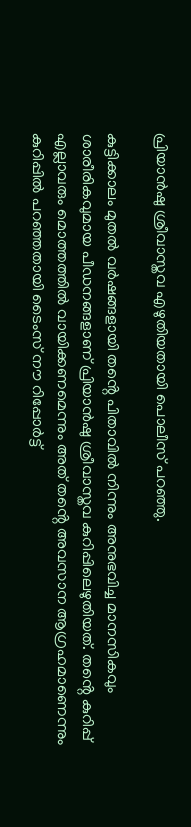പ്രിയാൻഷു ശ്രീവാസ്തവ എഴുതിയതായി പൊലീസ് പറഞ്ഞു.

കുട്ടിക്കാലം മുതൽ വർഷങ്ങളായി തൻ്റെ പിതാവിൽ നിന്നും അനുഭവിച്ച മാനസികവും ശാരീരികവുമായ പീഡനങ്ങളാണ് പ്രിയാൻഷു ശ്രീവാസ്തവ കുറിപ്പിലെഴുതിയത്. തൻ്റെ കുറിപ്പ് എല്ലാവരും മൊത്തത്തിൽ വായിക്കണമെന്നും അത് തൻ്റെ അവസാന ആഗ്രഹമാണെന്നും കുറിപ്പിൽ പറഞ്ഞതായി ടൈംസ് നൗ റിപ്പോർട്ട്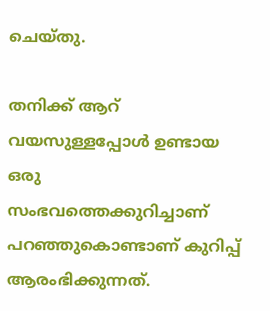ചെയ്തു.

തനിക്ക് ആറ് വയസുള്ളപ്പോൾ ഉണ്ടായ ഒരു സംഭവത്തെക്കുറിച്ചാണ് പറഞ്ഞുകൊണ്ടാണ് കുറിപ്പ് ആരംഭിക്കുന്നത്.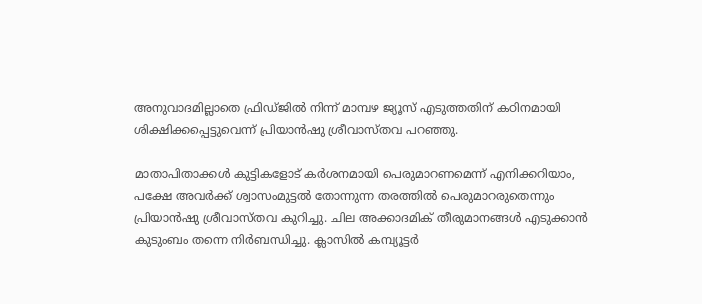അനുവാദമില്ലാതെ ഫ്രിഡ്ജിൽ നിന്ന് മാമ്പഴ ജ്യൂസ് എടുത്തതിന് കഠിനമായി ശിക്ഷിക്കപ്പെട്ടുവെന്ന് പ്രിയാൻഷു ശ്രീവാസ്തവ പറഞ്ഞു.

മാതാപിതാക്കൾ കുട്ടികളോട് കർശനമായി പെരുമാറണമെന്ന് എനിക്കറിയാം, പക്ഷേ അവർക്ക് ശ്വാസംമുട്ടൽ തോന്നുന്ന തരത്തിൽ പെരുമാറരുതെന്നും പ്രിയാൻഷു ശ്രീവാസ്തവ കുറിച്ചു. ചില അക്കാദമിക് തീരുമാനങ്ങൾ എടുക്കാൻ കുടുംബം തന്നെ നിർബന്ധിച്ചു. ക്ലാസിൽ കമ്പ്യൂട്ടർ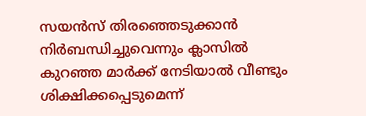സയൻസ് തിരഞ്ഞെടുക്കാൻ നിർബന്ധിച്ചുവെന്നും ക്ലാസിൽ കുറഞ്ഞ മാർക്ക് നേടിയാൽ വീണ്ടും ശിക്ഷിക്കപ്പെടുമെന്ന്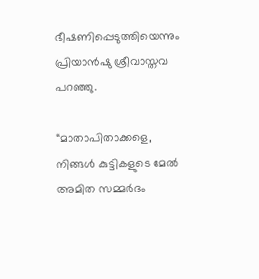ഭീഷണിപ്പെടുത്തിയെന്നും പ്രിയാൻഷു ശ്രീവാസ്തവ പറഞ്ഞു.

“മാതാപിതാക്കളെ, നിങ്ങൾ കുട്ടികളുടെ മേൽ അമിത സമ്മർദം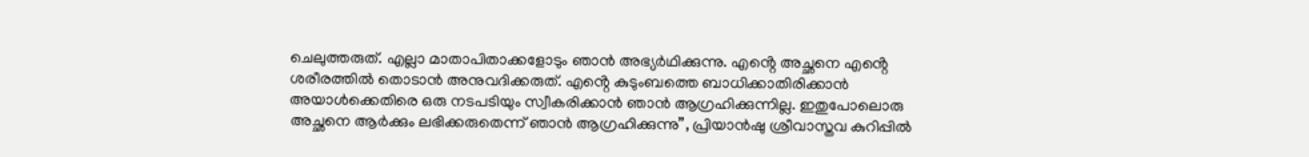ചെലുത്തരുത്. എല്ലാ മാതാപിതാക്കളോടും ഞാൻ അഭ്യർഥിക്കുന്നു. എൻ്റെ അച്ഛനെ എൻ്റെ ശരീരത്തിൽ തൊടാൻ അനുവദിക്കരുത്. എൻ്റെ കുടുംബത്തെ ബാധിക്കാതിരിക്കാൻ അയാൾക്കെതിരെ ഒരു നടപടിയും സ്വീകരിക്കാൻ ഞാൻ ആഗ്രഹിക്കുന്നില്ല. ഇതുപോലൊരു അച്ഛനെ ആർക്കും ലഭിക്കരുതെന്ന് ഞാൻ ആഗ്രഹിക്കുന്നു”, പ്രിയാൻഷു ശ്രീവാസ്തവ കുറിപ്പിൽ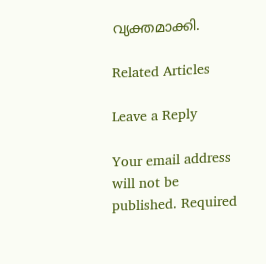വ്യക്തമാക്കി.

Related Articles

Leave a Reply

Your email address will not be published. Required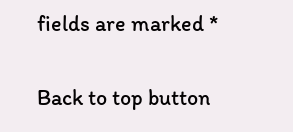fields are marked *

Back to top button